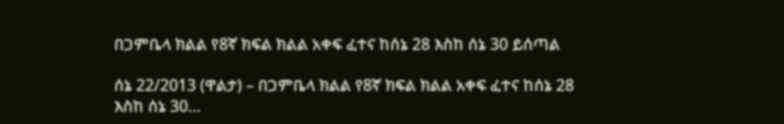በጋምቤላ ክልል የ8ኛ ክፍል ክልል አቀፍ ፈተና ከሰኔ 28 እስከ ሰኔ 30 ይሰጣል

ሰኔ 22/2013 (ዋልታ) – በጋምቤላ ክልል የ8ኛ ክፍል ክልል አቀፍ ፈተና ከሰኔ 28 እስከ ሰኔ 30…